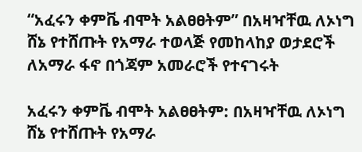“አፈሩን ቀምቬ ብሞት አልፀፀትም” በአዛዣቸዉ ለኦነግ ሸኔ የተሸጡት የአማራ ተወላጅ የመከላከያ ወታደሮች ለአማራ ፋኖ በጎጃም አመራሮች የተናገሩት

አፈሩን ቀምቬ ብሞት አልፀፀትም: በአዛዣቸዉ ለኦነግ ሸኔ የተሸጡት የአማራ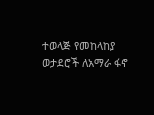ተወላጅ የመከላከያ ወታደሮች ለአማራ ፋኖ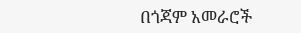በጎጃም አመራሮች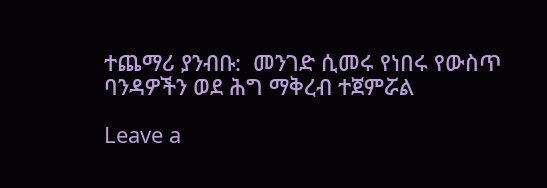ተጨማሪ ያንብቡ:  መንገድ ሲመሩ የነበሩ የውስጥ ባንዳዎችን ወደ ሕግ ማቅረብ ተጀምሯል

Leave a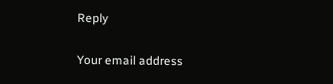Reply

Your email address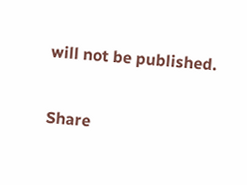will not be published.

Share